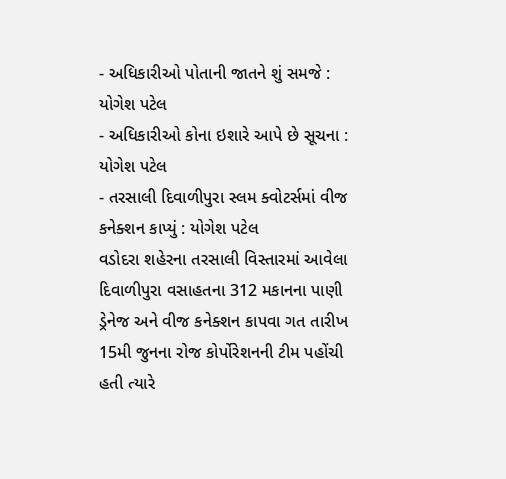- અધિકારીઓ પોતાની જાતને શું સમજે : યોગેશ પટેલ
- અધિકારીઓ કોના ઇશારે આપે છે સૂચના : યોગેશ પટેલ
- તરસાલી દિવાળીપુરા સ્લમ ક્વોટર્સમાં વીજ કનેક્શન કાપ્યું : યોગેશ પટેલ
વડોદરા શહેરના તરસાલી વિસ્તારમાં આવેલા દિવાળીપુરા વસાહતના 312 મકાનના પાણી ડ્રેનેજ અને વીજ કનેક્શન કાપવા ગત તારીખ 15મી જુનના રોજ કોર્પોરેશનની ટીમ પહોંચી હતી ત્યારે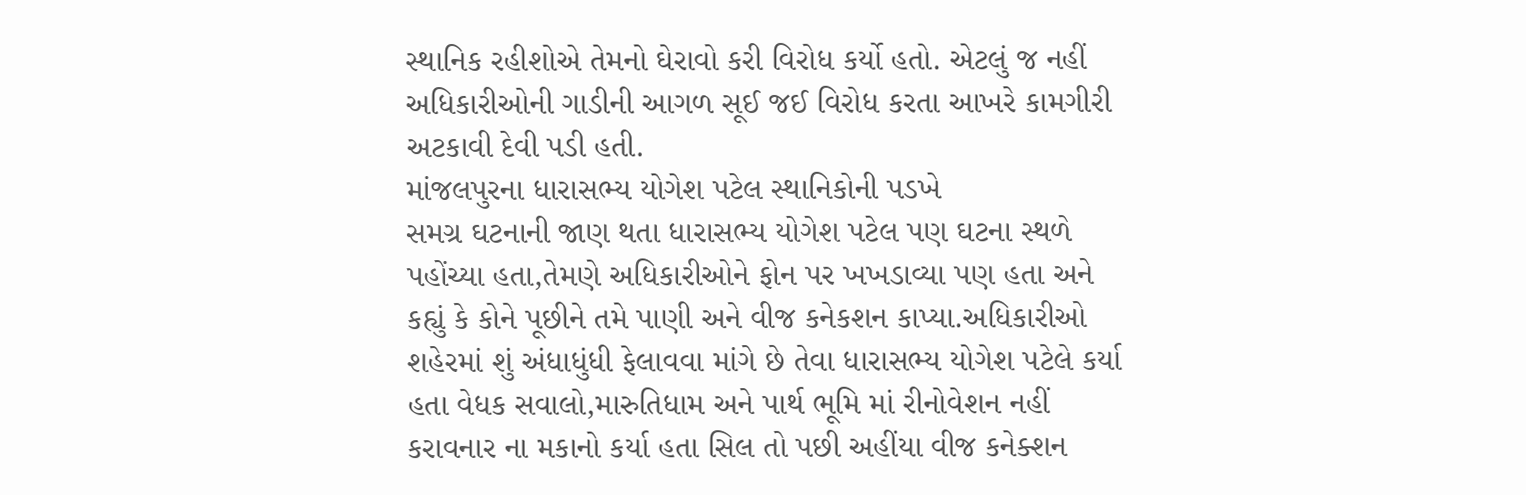સ્થાનિક રહીશોએ તેમનો ઘેરાવો કરી વિરોધ કર્યો હતો. એટલું જ નહીં અધિકારીઓની ગાડીની આગળ સૂઈ જઈ વિરોધ કરતા આખરે કામગીરી અટકાવી દેવી પડી હતી.
માંજલપુરના ધારાસભ્ય યોગેશ પટેલ સ્થાનિકોની પડખે
સમગ્ર ઘટનાની જાણ થતા ધારાસભ્ય યોગેશ પટેલ પણ ઘટના સ્થળે પહોંચ્યા હતા,તેમણે અધિકારીઓને ફોન પર ખખડાવ્યા પણ હતા અને કહ્યું કે કોને પૂછીને તમે પાણી અને વીજ કનેકશન કાપ્યા.અધિકારીઓ શહેરમાં શું અંધાધુંધી ફેલાવવા માંગે છે તેવા ધારાસભ્ય યોગેશ પટેલે કર્યા હતા વેધક સવાલો,મારુતિધામ અને પાર્થ ભૂમિ માં રીનોવેશન નહીં કરાવનાર ના મકાનો કર્યા હતા સિલ તો પછી અહીંયા વીજ કનેક્શન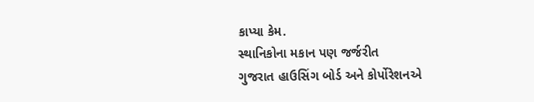કાપ્યા કેમ.
સ્થાનિકોના મકાન પણ જર્જરીત
ગુજરાત હાઉસિંગ બોર્ડ અને કોર્પોરેશનએ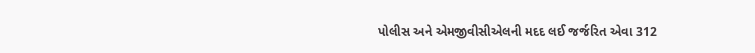પોલીસ અને એમજીવીસીએલની મદદ લઈ જર્જરિત એવા 312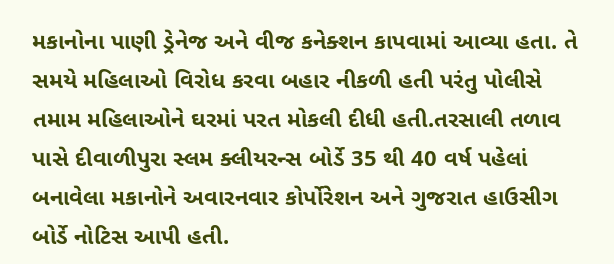મકાનોના પાણી ડ્રેનેજ અને વીજ કનેક્શન કાપવામાં આવ્યા હતા. તે સમયે મહિલાઓ વિરોધ કરવા બહાર નીકળી હતી પરંતુ પોલીસે તમામ મહિલાઓને ઘરમાં પરત મોકલી દીધી હતી.તરસાલી તળાવ પાસે દીવાળીપુરા સ્લમ ક્લીયરન્સ બોર્ડે 35 થી 40 વર્ષ પહેલાં બનાવેલા મકાનોને અવારનવાર કોર્પોરેશન અને ગુજરાત હાઉસીગ બોર્ડે નોટિસ આપી હતી.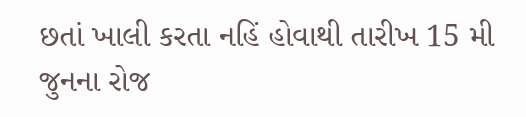છતાં ખાલી કરતા નહિં હોવાથી તારીખ 15 મી જુનના રોજ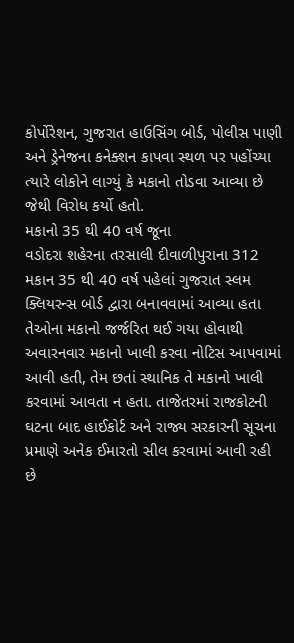કોર્પોરેશન, ગુજરાત હાઉસિંગ બોર્ડ, પોલીસ પાણી અને ડ્રેનેજના કનેક્શન કાપવા સ્થળ પર પહોંચ્યા ત્યારે લોકોને લાગ્યું કે મકાનો તોડવા આવ્યા છે જેથી વિરોધ કર્યો હતો.
મકાનો 35 થી 40 વર્ષ જૂના
વડોદરા શહેરના તરસાલી દીવાળીપુરાના 312 મકાન 35 થી 40 વર્ષ પહેલાં ગુજરાત સ્લમ ક્લિયરન્સ બોર્ડ દ્વારા બનાવવામાં આવ્યા હતા તેઓના મકાનો જર્જરિત થઈ ગયા હોવાથી અવારનવાર મકાનો ખાલી કરવા નોટિસ આપવામાં આવી હતી, તેમ છતાં સ્થાનિક તે મકાનો ખાલી કરવામાં આવતા ન હતા. તાજેતરમાં રાજકોટની ઘટના બાદ હાઈકોર્ટ અને રાજ્ય સરકારની સૂચના પ્રમાણે અનેક ઈમારતો સીલ કરવામાં આવી રહી છે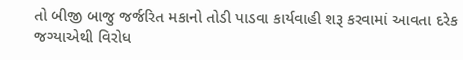તો બીજી બાજુ જર્જરિત મકાનો તોડી પાડવા કાર્યવાહી શરૂ કરવામાં આવતા દરેક જગ્યાએથી વિરોધ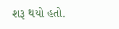શરૂ થયો હતો.